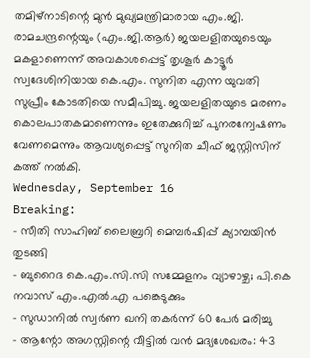തമിഴ്നാടിന്റെ മുൻ മുഖ്യമന്ത്രിമാരായ എം.ജി. രാമചന്ദ്രന്റെയും (എം.ജി.ആർ) ജയലളിതയുടെയും മകളാണെന്ന് അവകാശപ്പെട്ട് തൃശൂർ കാട്ടൂർ സ്വദേശിനിയായ കെ.എം. സുനിത എന്ന യുവതി സുപ്രീം കോടതിയെ സമീപിച്ചു. ജയലളിതയുടെ മരണം കൊലപാതകമാണെന്നും ഇതേക്കുറിച്ച് പുനരന്വേഷണം വേണമെന്നും ആവശ്യപ്പെട്ട് സുനിത ചീഫ് ജസ്റ്റിസിന് കത്ത് നൽകി.
Wednesday, September 16
Breaking:
- സീതി സാഹിബ് ലൈബ്രറി മെമ്പർഷിപ്പ് ക്യാമ്പയിൻ തുടങ്ങി
- ബുറൈദ കെ.എം.സി.സി സമ്മേളനം വ്യാഴാഴ്ച; പി.കെ നവാസ് എം.എൽ.എ പങ്കെടുക്കും
- സുഡാനിൽ സ്വർണ ഖനി തകർന്ന് 60 പേർ മരിച്ചു
- ആന്റോ അഗസ്റ്റിന്റെ വീട്ടിൽ വൻ മദ്യശേഖരം: 43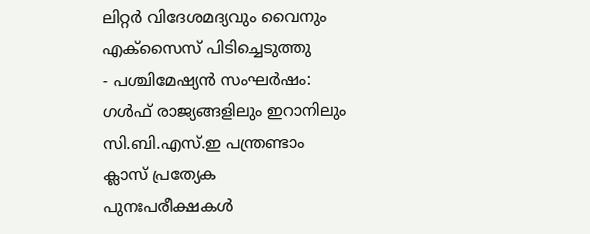ലിറ്റർ വിദേശമദ്യവും വൈനും എക്സൈസ് പിടിച്ചെടുത്തു
- പശ്ചിമേഷ്യൻ സംഘർഷം: ഗൾഫ് രാജ്യങ്ങളിലും ഇറാനിലും സി.ബി.എസ്.ഇ പന്ത്രണ്ടാം ക്ലാസ് പ്രത്യേക പുനഃപരീക്ഷകൾ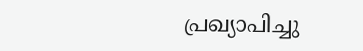പ്രഖ്യാപിച്ചു